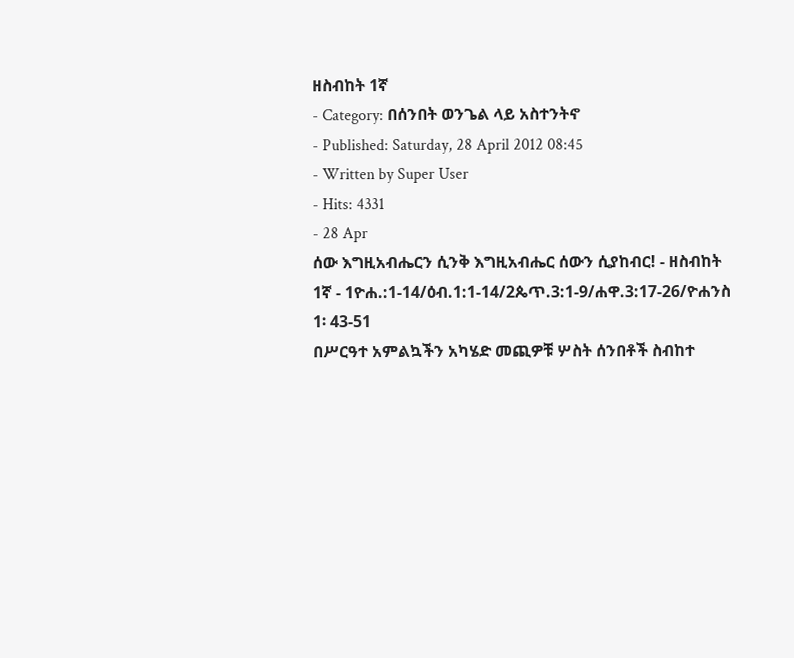ዘስብከት 1ኛ
- Category: በሰንበት ወንጌል ላይ አስተንትኖ
- Published: Saturday, 28 April 2012 08:45
- Written by Super User
- Hits: 4331
- 28 Apr
ሰው እግዚአብሔርን ሲንቅ እግዚአብሔር ሰውን ሲያከብር! - ዘስብከት 1ኛ - 1ዮሐ.:1-14/ዕብ.1:1-14/2ጴጥ.3:1-9/ሐዋ.3:17-26/ዮሐንስ 1፡ 43-51
በሥርዓተ አምልኳችን አካሄድ መጪዎቹ ሦስት ሰንበቶች ስብከተ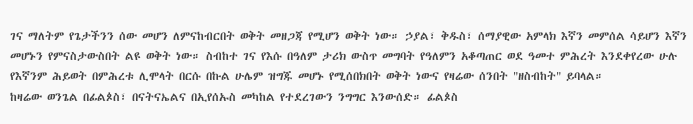ገና ማለትም የጌታችንን ሰው መሆን ለምናከብርበት ወቅት መዘጋጃ የሚሆን ወቅት ነው። ኃያል፣ ቅዱስ፣ ሰማያዊው አምላክ እኛን መምሰል ሳይሆን እኛን መሆኑን የምናስታውስበት ልዩ ወቅት ነው። ስብከተ ገና የእሱ በዓለም ታሪክ ውስጥ መግባት የዓለምን አቆጣጠር ወደ ዓመተ ምሕረት እንደቀየረው ሁሉ የእኛንም ሕይወት በምሕረቱ ሊሞላት በርሱ በኩል ሁሌም ዝግጁ መሆኑ የሚሰበክበት ወቅት ነውና የዛሬው ሰንበት "ዘስብከት" ይባላል።
ከዛሬው ወንጌል በፊልጶስ፣ በናትናኤልና በኢየሰኡስ መካከል የተደረገውን ንግግር እንውሰድ። ፊልጶስ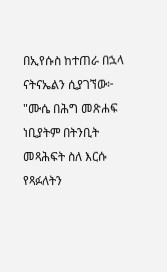በኢየሱስ ከተጠራ በኋላ ናትናኤልን ሲያገኘው፦ "ሙሴ በሕግ መጽሐፍ ነቢያትም በትንቢት መጻሕፍት ስለ እርሱ የጻፉለትን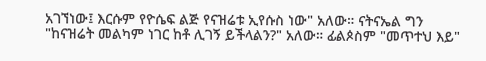አገኘነው፤ እርሱም የዮሴፍ ልጅ የናዝሬቱ ኢየሱስ ነው" አለው። ናትናኤል ግን "ከናዝሬት መልካም ነገር ከቶ ሊገኝ ይችላልን?" አለው። ፊልጶስም "መጥተህ እይ"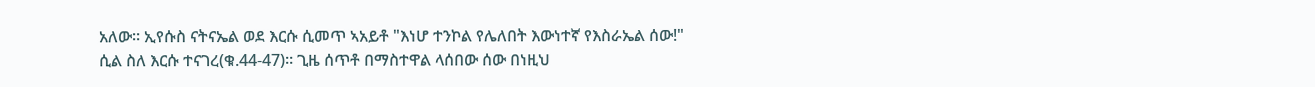አለው። ኢየሱስ ናትናኤል ወደ እርሱ ሲመጥ ኣአይቶ "እነሆ ተንኮል የሌለበት እውነተኛ የእስራኤል ሰው!" ሲል ስለ እርሱ ተናገረ(ቁ.44-47)። ጊዜ ሰጥቶ በማስተዋል ላሰበው ሰው በነዚህ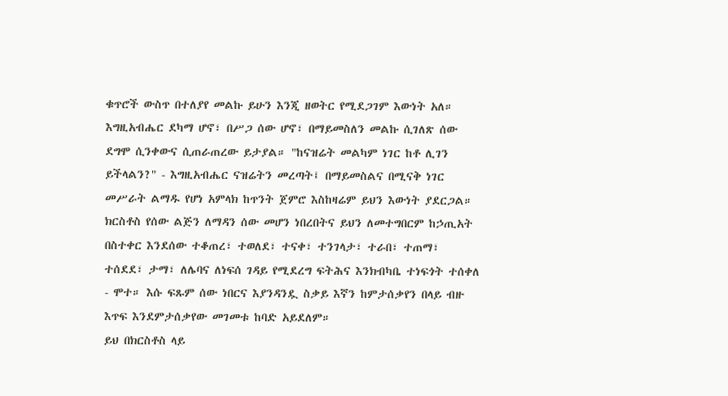ቁጥሮች ውስጥ በተለያየ መልኩ ይሁን እንጂ ዘወትር የሚደጋገም እውነት አለ። እግዚአብሔር ደካማ ሆኖ፣ በሥጋ ሰው ሆኖ፣ በማይመስለን መልኩ ሲገለጽ ሰው ደግሞ ሲንቀውና ሲጠራጠረው ይታያል። "ከናዝሬት መልካም ነገር ከቶ ሊገን ይችላልን?" - እግዚአብሔር ናዝሬትን መረጣት፤ በማይመስልና በሚናቅ ነገር መሥራት ልማዱ የሆነ አምላክ ከጥንት ጀምሮ እስከዛሬም ይህን እውነት ያደርጋል።
ክርስቶስ የሰው ልጅን ለማዳን ሰው መሆን ነበረበትና ይህን ለመተግበርም ከኃጢአት በስተቀር እንደሰው ተቆጠረ፣ ተወለደ፣ ተናቀ፣ ተንገላታ፣ ተራበ፣ ተጠማ፣ ተሰደደ፣ ታማ፣ ለሌባና ለነፍሰ ገዳይ የሚደረግ ፍትሕና እንክብካቤ ተነፍጎት ተሰቀለ - ሞተ። እሱ ፍጹም ሰው ነበርና እያንዳንዷ ስቃይ እኛን ከምታሰቃየን በላይ ብዙ እጥፍ እንደምታሰቃየው መገመቱ ከባድ አይደለም።
ይህ በክርስቶስ ላይ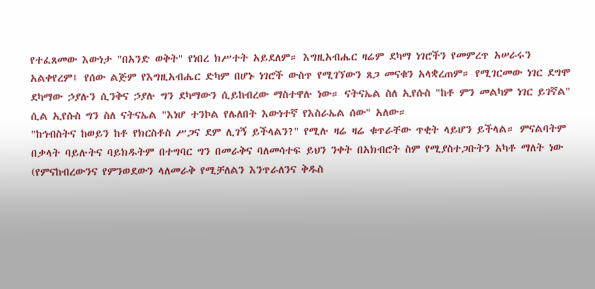የተፈጸመው እውነታ "በአንድ ወቅት" የነበረ ክሥተት አይደለም። እግዚአብሔር ዛሬም ደካማ ነገሮችን የመምረጥ አሠራሩን አልቀየረም፤ የሰው ልጅም የእግዚአብሔር ድካም በሆኑ ነገሮች ውስጥ የሚገኘውን ጸጋ መናቁን አላቋረጠም። የሚገርመው ነገር ደግሞ ደካማው ኃያሉን ሲንቅና ኃያሉ ግን ደካማውን ሲይከብረው ማስተዋሉ ነው። ናትናኤል ስለ ኢየሱስ "ከቶ ምን መልካም ነገር ይገኛል" ሲል ኢየሱስ ግን ስለ ናትናኤል "እነሆ ተንኮል የሌለበት እውነተኛ የእስራኤል ሰው" አለው።
"ከኅብስትና ከወይን ከቶ የክርስቶስ ሥጋና ደም ሊገኝ ይችላልን?" የሚሉ ዛሬ ዛሬ ቁጥራቸው ጥቂት ላይሆን ይችላል። ምናልባትም በቃላት ባይሉትና ባይክዱትም በተግባር ግን በመራቅና ባለመሳተፍ ይህን ንቀት በአክብሮት ስም የሚያስተጋቡትን አካቶ ማለት ነው (የምናከብረውንና የምንወደውን ላለመራቅ የሚቻለልን እንጥራለንና ቅዱስ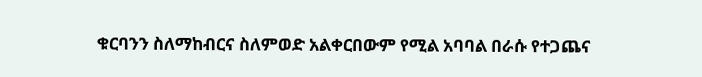ቁርባንን ስለማከብርና ስለምወድ አልቀርበውም የሚል አባባል በራሱ የተጋጨና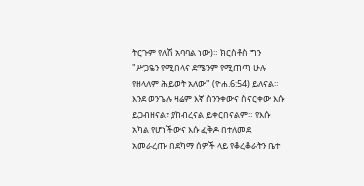ትርጉም የለሽ አባባል ነው)። ክርስቶስ ግን "ሥጋዬን የሚበላና ደሜንም የሚጠጣ ሁሉ የዘላለም ሕይወት አለው" (ዮሐ.6:54) ይለናል። እንደ ወንጌሉ ዛሬም እኛ ስንንቀውና ስናርቀው እሱ ይጋብዘናል፣ ያከብረናል ይቀርበናልም። የእሱ አካል የሆነችውና እሱ ፈቅዶ በተለመደ አመራረጡ በደካማ ሰዎች ላይ የቆረቆራትን ቤተ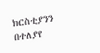ክርስቲያንን በተለያየ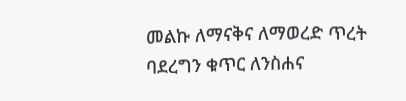መልኩ ለማናቅና ለማወረድ ጥረት ባደረግን ቁጥር ለንስሐና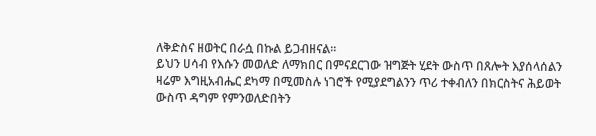ለቅድስና ዘወትር በራሷ በኩል ይጋብዘናል።
ይህን ሀሳብ የእሱን መወለድ ለማክበር በምናደርገው ዝግጅት ሂደት ውስጥ በጸሎት እያሰላሰልን ዛሬም እግዚአብሔር ደካማ በሚመስሉ ነገሮች የሚያደግልንን ጥሪ ተቀብለን በክርስትና ሕይወት ውስጥ ዳግም የምንወለድበትን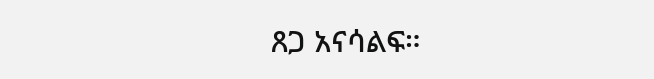ጸጋ አናሳልፍ።